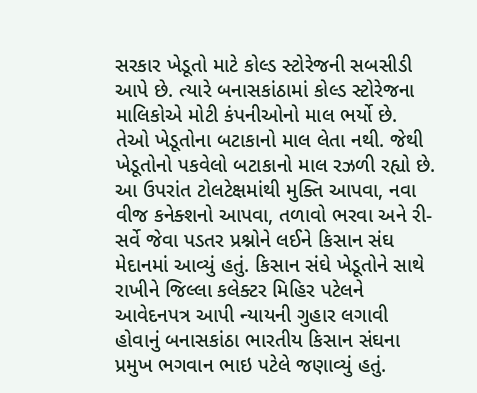સરકાર ખેડૂતો માટે કોલ્ડ સ્ટોરેજની સબસીડી આપે છે. ત્યારે બનાસકાંઠામાં કોલ્ડ સ્ટોરેજના માલિકોએ મોટી કંપનીઓનો માલ ભર્યો છે. તેઓ ખેડૂતોના બટાકાનો માલ લેતા નથી. જેથી ખેડૂતોનો પકવેલો બટાકાનો માલ રઝળી રહ્યો છે. આ ઉપરાંત ટોલટેક્ષમાંથી મુક્તિ આપવા, નવા વીજ કનેક્શનો આપવા, તળાવો ભરવા અને રી-સર્વે જેવા પડતર પ્રશ્નોને લઈને કિસાન સંઘ મેદાનમાં આવ્યું હતું. કિસાન સંઘે ખેડૂતોને સાથે રાખીને જિલ્લા કલેક્ટર મિહિર પટેલને આવેદનપત્ર આપી ન્યાયની ગુહાર લગાવી હોવાનું બનાસકાંઠા ભારતીય કિસાન સંઘના પ્રમુખ ભગવાન ભાઇ પટેલે જણાવ્યું હતું.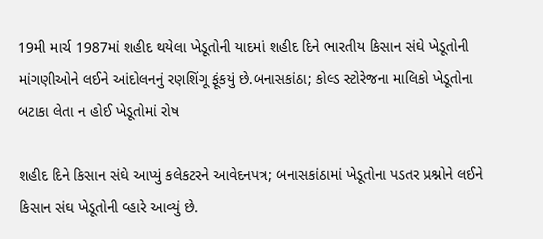19મી માર્ચ 1987માં શહીદ થયેલા ખેડૂતોની યાદમાં શહીદ દિને ભારતીય કિસાન સંઘે ખેડૂતોની માંગણીઓને લઈને આંદોલનનું રણશિંગૂ ફૂંકયું છે.બનાસકાંઠા; કોલ્ડ સ્ટોરેજના માલિકો ખેડૂતોના બટાકા લેતા ન હોઈ ખેડૂતોમાં રોષ

શહીદ દિને કિસાન સંઘે આપ્યું કલેકટરને આવેદનપત્ર; બનાસકાંઠામાં ખેડૂતોના પડતર પ્રશ્નોને લઈને કિસાન સંઘ ખેડૂતોની વ્હારે આવ્યું છે.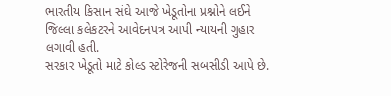ભારતીય કિસાન સંઘે આજે ખેડૂતોના પ્રશ્નોને લઈને જિલ્લા કલેકટરને આવેદનપત્ર આપી ન્યાયની ગુહાર લગાવી હતી.
સરકાર ખેડૂતો માટે કોલ્ડ સ્ટોરેજની સબસીડી આપે છે.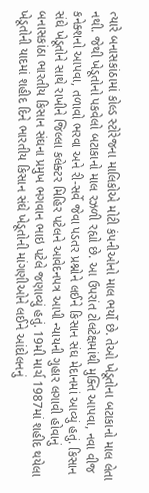ત્યારે બનાસકાંઠામાં કોલ્ડ સ્ટોરેજના માલિકોએ મોટી કંપનીઓનો માલ ભર્યો છે. તેઓ ખેડૂતોના બટાકાનો માલ લેતા નથી. જેથી ખેડૂતોનો પકવેલો બટાકાનો માલ રઝળી રહ્યો છે. આ ઉપરાંત ટોલટેક્ષમાંથી મુક્તિ આપવા, નવા વીજ કનેક્શનો આપવા, તળાવો ભરવા અને રી-સર્વે જેવા પડતર પ્રશ્નોને લઈને કિસાન સંઘ મેદાનમાં આવ્યું હતું. કિસાન સંઘે ખેડૂતોને સાથે રાખીને જિલ્લા કલેક્ટર મિહિર પટેલને આવેદનપત્ર આપી ન્યાયની ગુહાર લગાવી હોવાનું બનાસકાંઠા ભારતીય કિસાન સંઘના પ્રમુખ ભગવાન ભાઇ પટેલે જણાવ્યું હતું. 19મી માર્ચ 1987માં શહીદ થયેલા ખેડૂતોની યાદમાં શહીદ દિને ભારતીય કિસાન સંઘે ખેડૂતોની માંગણીઓને લઈને આંદોલનનું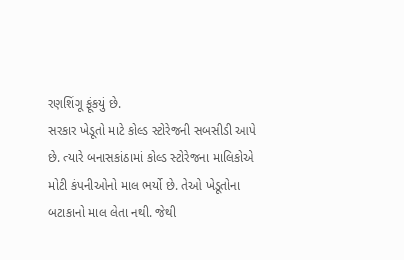રણશિંગૂ ફૂંકયું છે.
સરકાર ખેડૂતો માટે કોલ્ડ સ્ટોરેજની સબસીડી આપે છે. ત્યારે બનાસકાંઠામાં કોલ્ડ સ્ટોરેજના માલિકોએ મોટી કંપનીઓનો માલ ભર્યો છે. તેઓ ખેડૂતોના બટાકાનો માલ લેતા નથી. જેથી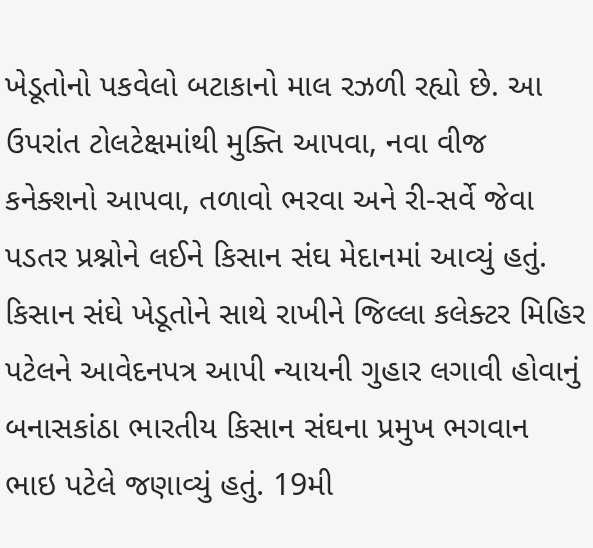ખેડૂતોનો પકવેલો બટાકાનો માલ રઝળી રહ્યો છે. આ ઉપરાંત ટોલટેક્ષમાંથી મુક્તિ આપવા, નવા વીજ કનેક્શનો આપવા, તળાવો ભરવા અને રી-સર્વે જેવા પડતર પ્રશ્નોને લઈને કિસાન સંઘ મેદાનમાં આવ્યું હતું. કિસાન સંઘે ખેડૂતોને સાથે રાખીને જિલ્લા કલેક્ટર મિહિર પટેલને આવેદનપત્ર આપી ન્યાયની ગુહાર લગાવી હોવાનું બનાસકાંઠા ભારતીય કિસાન સંઘના પ્રમુખ ભગવાન ભાઇ પટેલે જણાવ્યું હતું. 19મી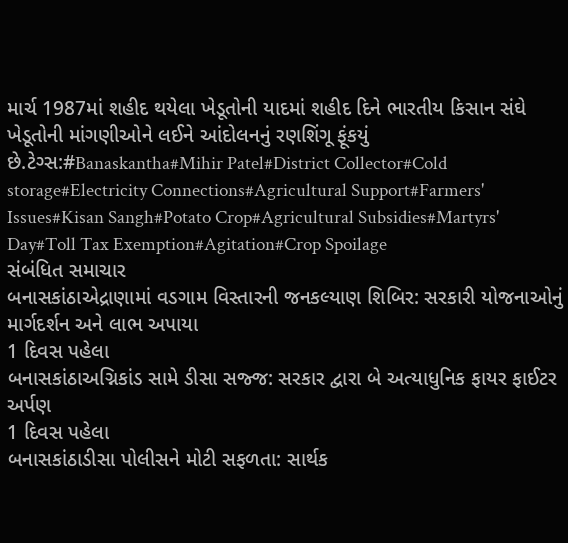માર્ચ 1987માં શહીદ થયેલા ખેડૂતોની યાદમાં શહીદ દિને ભારતીય કિસાન સંઘે ખેડૂતોની માંગણીઓને લઈને આંદોલનનું રણશિંગૂ ફૂંકયું છે.ટેગ્સ:#Banaskantha#Mihir Patel#District Collector#Cold storage#Electricity Connections#Agricultural Support#Farmers' Issues#Kisan Sangh#Potato Crop#Agricultural Subsidies#Martyrs' Day#Toll Tax Exemption#Agitation#Crop Spoilage
સંબંધિત સમાચાર
બનાસકાંઠાએદ્રાણામાં વડગામ વિસ્તારની જનકલ્યાણ શિબિર: સરકારી યોજનાઓનું માર્ગદર્શન અને લાભ અપાયા
1 દિવસ પહેલા
બનાસકાંઠાઅગ્નિકાંડ સામે ડીસા સજ્જ: સરકાર દ્વારા બે અત્યાધુનિક ફાયર ફાઈટર અર્પણ
1 દિવસ પહેલા
બનાસકાંઠાડીસા પોલીસને મોટી સફળતા: સાર્થક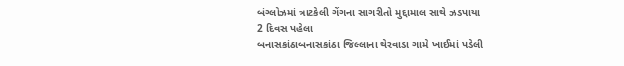બંગ્લોઝમાં ત્રાટકેલી ગેંગના સાગરીતો મુદ્દામાલ સાથે ઝડપાયા
2 દિવસ પહેલા
બનાસકાંઠાબનાસકાંઠા જિલ્લાના થેરવાડા ગામે ખાઈમાં પડેલી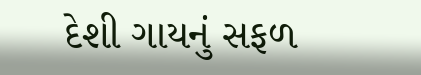દેશી ગાયનું સફળ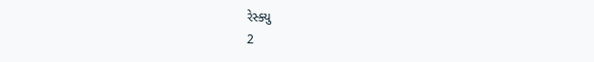રેસ્ક્યુ
2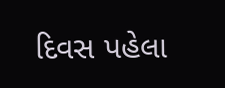દિવસ પહેલા